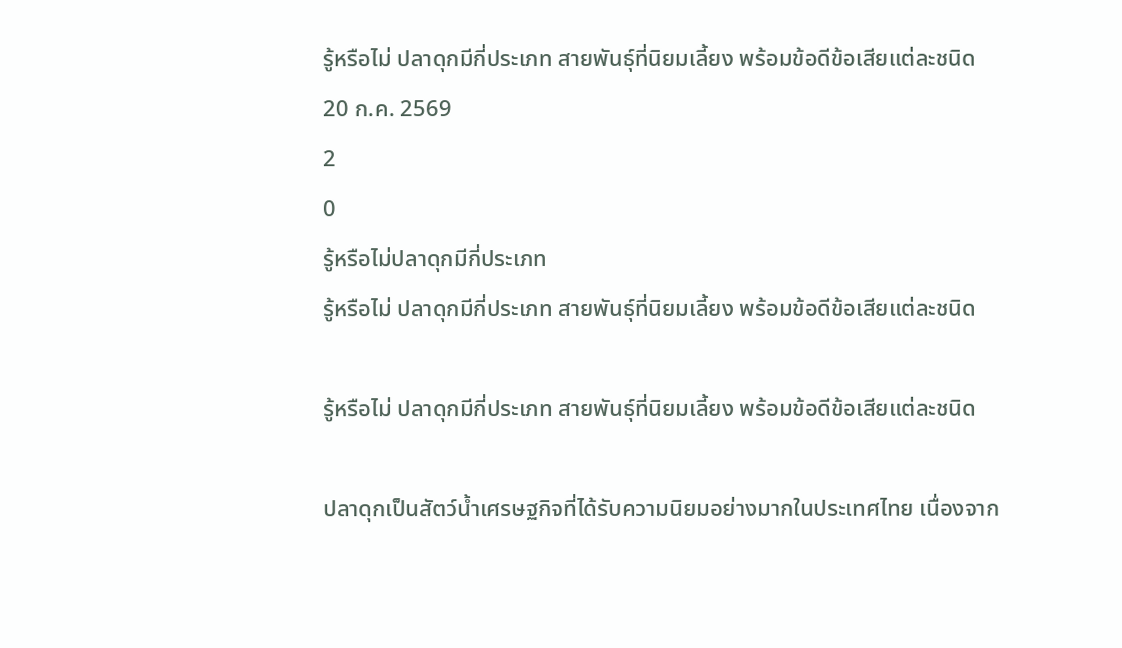รู้หรือไม่ ปลาดุกมีกี่ประเภท สายพันธุ์ที่นิยมเลี้ยง พร้อมข้อดีข้อเสียแต่ละชนิด
20 ก.ค. 2569
2
0
รู้หรือไม่ปลาดุกมีกี่ประเภท
รู้หรือไม่ ปลาดุกมีกี่ประเภท สายพันธุ์ที่นิยมเลี้ยง พร้อมข้อดีข้อเสียแต่ละชนิด

รู้หรือไม่ ปลาดุกมีกี่ประเภท สายพันธุ์ที่นิยมเลี้ยง พร้อมข้อดีข้อเสียแต่ละชนิด

ปลาดุกเป็นสัตว์น้ำเศรษฐกิจที่ได้รับความนิยมอย่างมากในประเทศไทย เนื่องจาก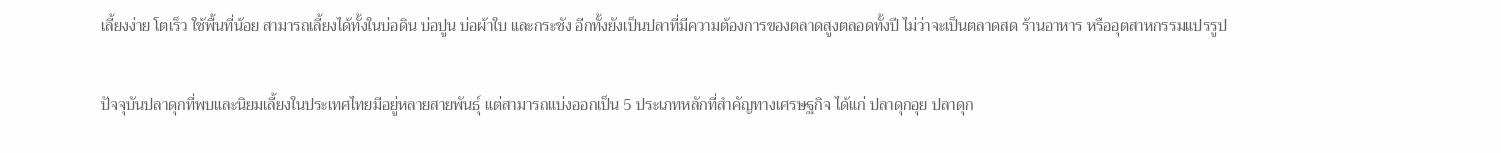เลี้ยงง่าย โตเร็ว ใช้พื้นที่น้อย สามารถเลี้ยงได้ทั้งในบ่อดิน บ่อปูน บ่อผ้าใบ และกระชัง อีกทั้งยังเป็นปลาที่มีความต้องการของตลาดสูงตลอดทั้งปี ไม่ว่าจะเป็นตลาดสด ร้านอาหาร หรืออุตสาหกรรมแปรรูป

ปัจจุบันปลาดุกที่พบและนิยมเลี้ยงในประเทศไทยมีอยู่หลายสายพันธุ์ แต่สามารถแบ่งออกเป็น 5 ประเภทหลักที่สำคัญทางเศรษฐกิจ ได้แก่ ปลาดุกอุย ปลาดุก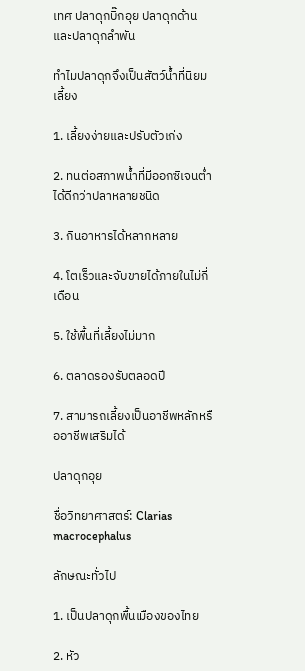เทศ ปลาดุกบิ๊กอุย ปลาดุกด้าน และปลาดุกลำพัน

ทำไมปลาดุกจึงเป็นสัตว์น้ำที่นิยมเลี้ยง

1. เลี้ยงง่ายและปรับตัวเก่ง

2. ทนต่อสภาพน้ำที่มีออกซิเจนต่ำได้ดีกว่าปลาหลายชนิด

3. กินอาหารได้หลากหลาย

4. โตเร็วและจับขายได้ภายในไม่กี่เดือน

5. ใช้พื้นที่เลี้ยงไม่มาก

6. ตลาดรองรับตลอดปี

7. สามารถเลี้ยงเป็นอาชีพหลักหรืออาชีพเสริมได้

ปลาดุกอุย

ชื่อวิทยาศาสตร์: Clarias macrocephalus

ลักษณะทั่วไป

1. เป็นปลาดุกพื้นเมืองของไทย

2. หัว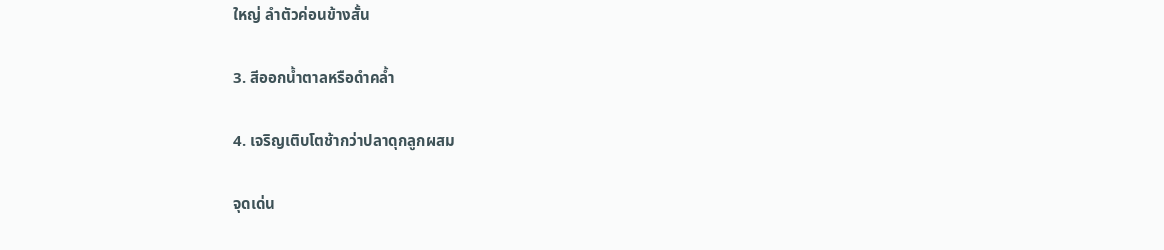ใหญ่ ลำตัวค่อนข้างสั้น

3. สีออกน้ำตาลหรือดำคล้ำ

4. เจริญเติบโตช้ากว่าปลาดุกลูกผสม

จุดเด่น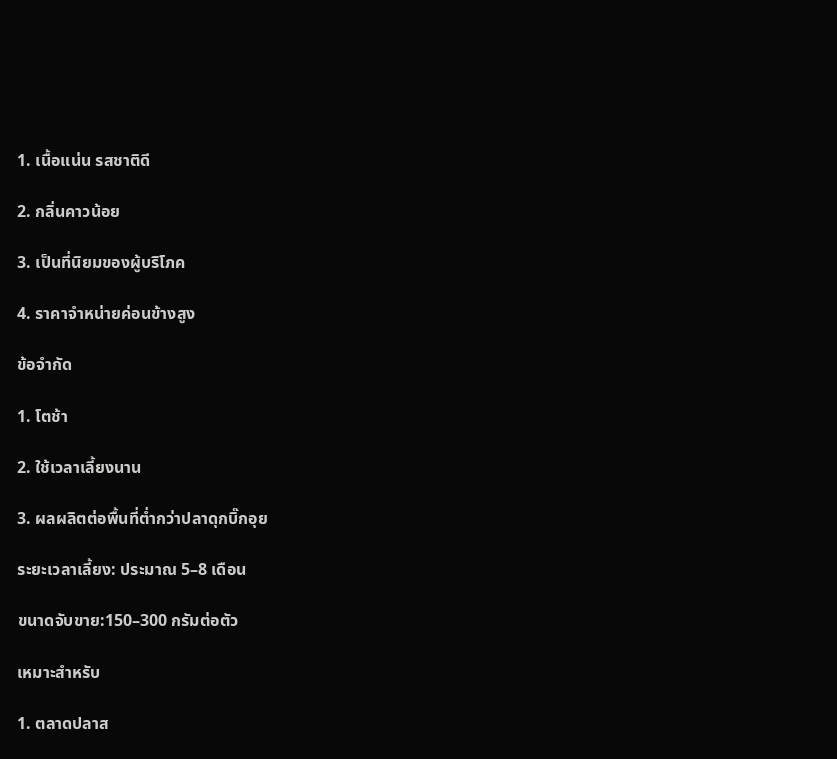1. เนื้อแน่น รสชาติดี

2. กลิ่นคาวน้อย

3. เป็นที่นิยมของผู้บริโภค

4. ราคาจำหน่ายค่อนข้างสูง

ข้อจำกัด

1. โตช้า

2. ใช้เวลาเลี้ยงนาน

3. ผลผลิตต่อพื้นที่ต่ำกว่าปลาดุกบิ๊กอุย

ระยะเวลาเลี้ยง: ประมาณ 5–8 เดือน

ขนาดจับขาย:150–300 กรัมต่อตัว

เหมาะสำหรับ

1. ตลาดปลาส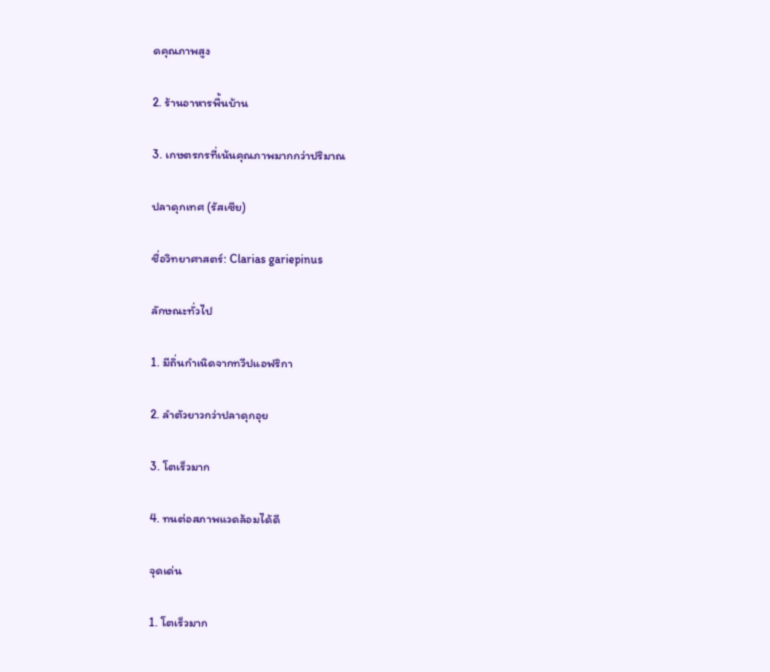ดคุณภาพสูง

2. ร้านอาหารพื้นบ้าน

3. เกษตรกรที่เน้นคุณภาพมากกว่าปริมาณ

ปลาดุกเทศ (รัสเซีย)

ชื่อวิทยาศาสตร์: Clarias gariepinus

ลักษณะทั่วไป

1. มีถิ่นกำเนิดจากทวีปแอฟริกา

2. ลำตัวยาวกว่าปลาดุกอุย

3. โตเร็วมาก

4. ทนต่อสภาพแวดล้อมได้ดี

จุดเด่น

1. โตเร็วมาก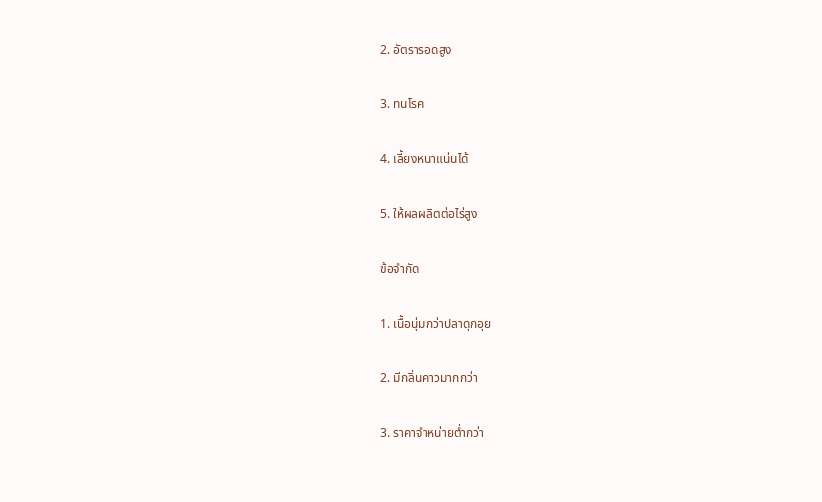2. อัตรารอดสูง

3. ทนโรค

4. เลี้ยงหนาแน่นได้

5. ให้ผลผลิตต่อไร่สูง

ข้อจำกัด

1. เนื้อนุ่มกว่าปลาดุกอุย

2. มีกลิ่นคาวมากกว่า

3. ราคาจำหน่ายต่ำกว่า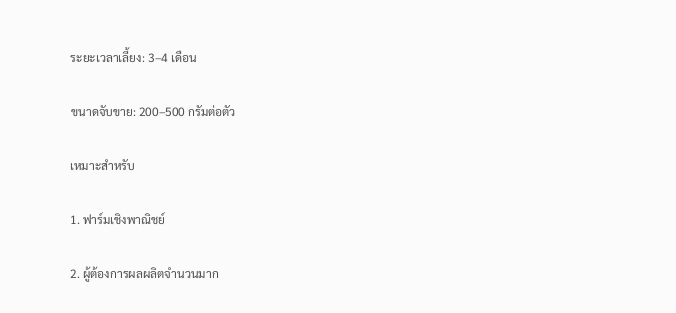ระยะเวลาเลี้ยง: 3–4 เดือน

ขนาดจับขาย: 200–500 กรัมต่อตัว

เหมาะสำหรับ

1. ฟาร์มเชิงพาณิชย์

2. ผู้ต้องการผลผลิตจำนวนมาก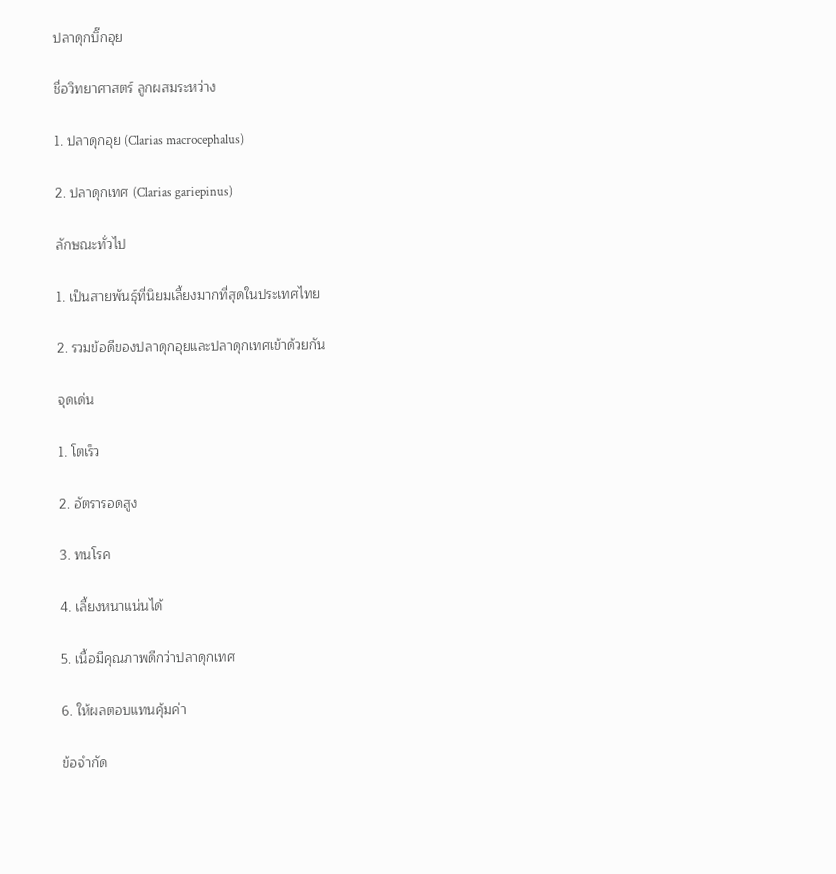ปลาดุกบิ๊กอุย

ชื่อวิทยาศาสตร์ ลูกผสมระหว่าง

1. ปลาดุกอุย (Clarias macrocephalus)

2. ปลาดุกเทศ (Clarias gariepinus)

ลักษณะทั่วไป

1. เป็นสายพันธุ์ที่นิยมเลี้ยงมากที่สุดในประเทศไทย

2. รวมข้อดีของปลาดุกอุยและปลาดุกเทศเข้าด้วยกัน

จุดเด่น

1. โตเร็ว

2. อัตรารอดสูง

3. ทนโรค

4. เลี้ยงหนาแน่นได้

5. เนื้อมีคุณภาพดีกว่าปลาดุกเทศ

6. ให้ผลตอบแทนคุ้มค่า

ข้อจำกัด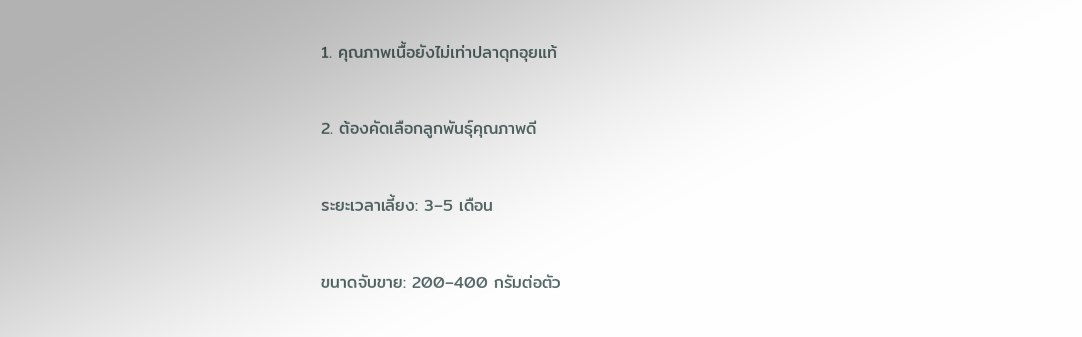1. คุณภาพเนื้อยังไม่เท่าปลาดุกอุยแท้

2. ต้องคัดเลือกลูกพันธุ์คุณภาพดี

ระยะเวลาเลี้ยง: 3–5 เดือน

ขนาดจับขาย: 200–400 กรัมต่อตัว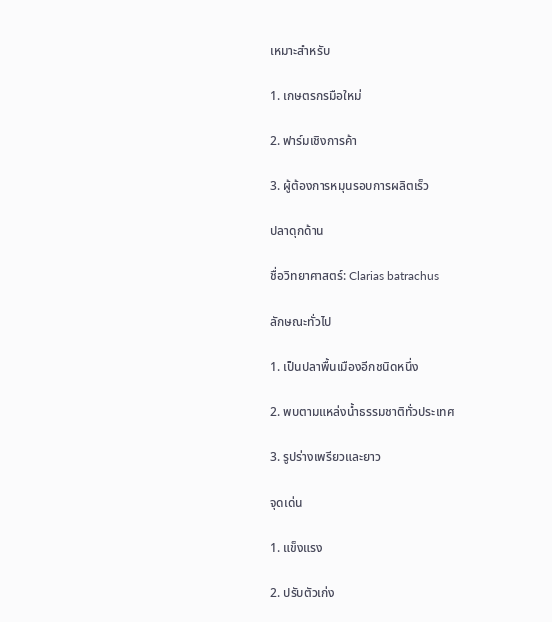เหมาะสำหรับ

1. เกษตรกรมือใหม่

2. ฟาร์มเชิงการค้า

3. ผู้ต้องการหมุนรอบการผลิตเร็ว

ปลาดุกด้าน

ชื่อวิทยาศาสตร์: Clarias batrachus

ลักษณะทั่วไป

1. เป็นปลาพื้นเมืองอีกชนิดหนึ่ง

2. พบตามแหล่งน้ำธรรมชาติทั่วประเทศ

3. รูปร่างเพรียวและยาว

จุดเด่น

1. แข็งแรง

2. ปรับตัวเก่ง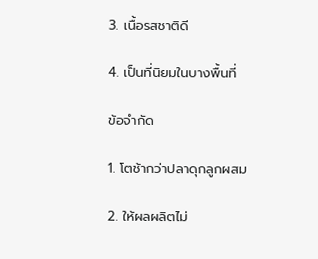3. เนื้อรสชาติดี

4. เป็นที่นิยมในบางพื้นที่

ข้อจำกัด

1. โตช้ากว่าปลาดุกลูกผสม

2. ให้ผลผลิตไม่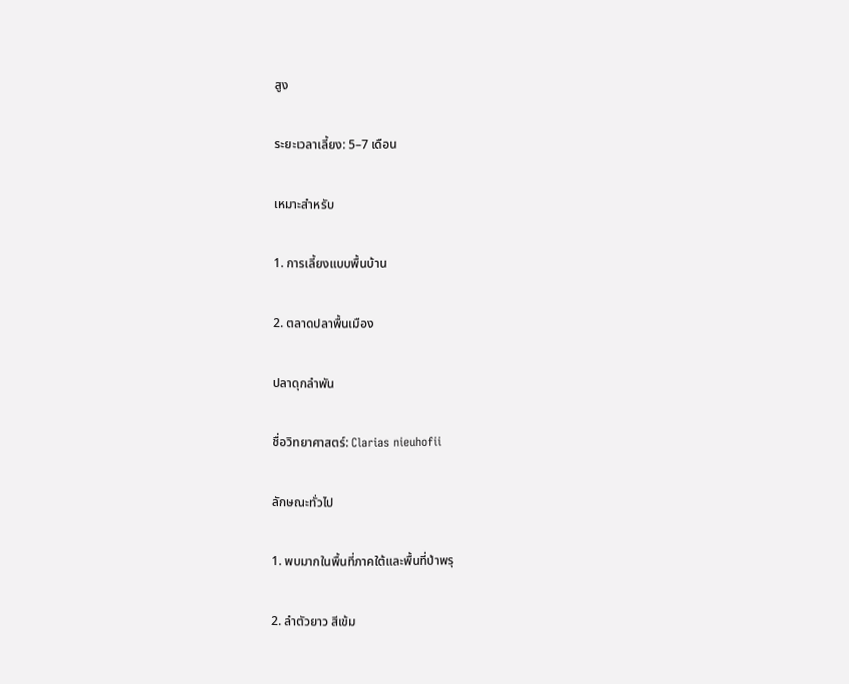สูง

ระยะเวลาเลี้ยง: 5–7 เดือน

เหมาะสำหรับ

1. การเลี้ยงแบบพื้นบ้าน

2. ตลาดปลาพื้นเมือง

ปลาดุกลำพัน

ชื่อวิทยาศาสตร์: Clarias nieuhofii

ลักษณะทั่วไป

1. พบมากในพื้นที่ภาคใต้และพื้นที่ป่าพรุ

2. ลำตัวยาว สีเข้ม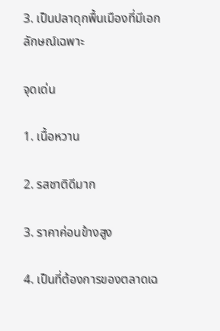3. เป็นปลาดุกพื้นเมืองที่มีเอกลักษณ์เฉพาะ

จุดเด่น

1. เนื้อหวาน

2. รสชาติดีมาก

3. ราคาค่อนข้างสูง

4. เป็นที่ต้องการของตลาดเฉ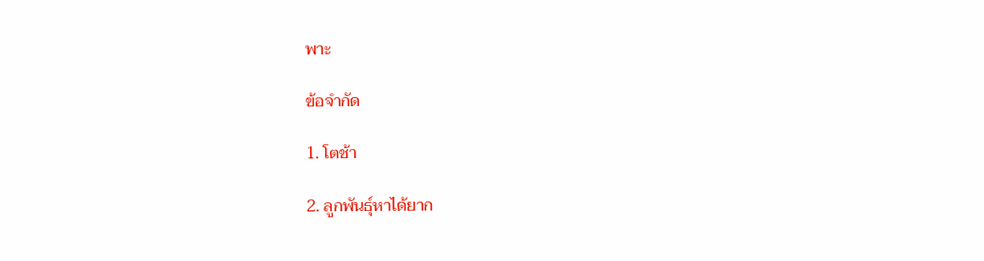พาะ

ข้อจำกัด

1. โตช้า

2. ลูกพันธุ์หาได้ยาก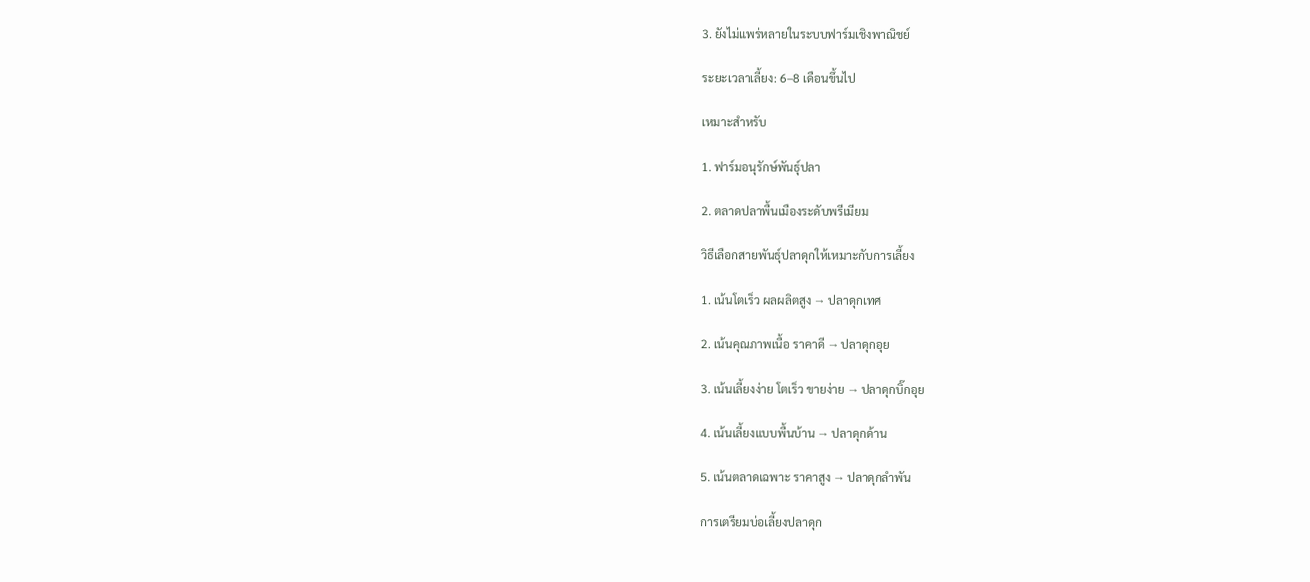3. ยังไม่แพร่หลายในระบบฟาร์มเชิงพาณิชย์

ระยะเวลาเลี้ยง: 6–8 เดือนขึ้นไป

เหมาะสำหรับ

1. ฟาร์มอนุรักษ์พันธุ์ปลา

2. ตลาดปลาพื้นเมืองระดับพรีเมียม

วิธีเลือกสายพันธุ์ปลาดุกให้เหมาะกับการเลี้ยง

1. เน้นโตเร็ว ผลผลิตสูง → ปลาดุกเทศ

2. เน้นคุณภาพเนื้อ ราคาดี → ปลาดุกอุย

3. เน้นเลี้ยงง่าย โตเร็ว ขายง่าย → ปลาดุกบิ๊กอุย

4. เน้นเลี้ยงแบบพื้นบ้าน → ปลาดุกด้าน

5. เน้นตลาดเฉพาะ ราคาสูง → ปลาดุกลำพัน

การเตรียมบ่อเลี้ยงปลาดุก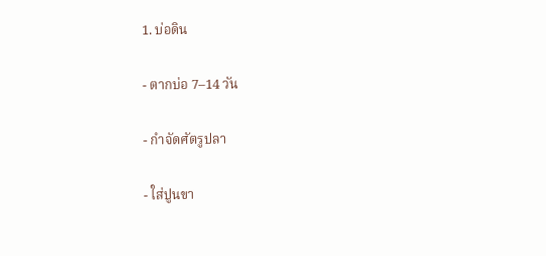1. บ่อดิน

- ตากบ่อ 7–14 วัน

- กำจัดศัตรูปลา

- ใส่ปูนขา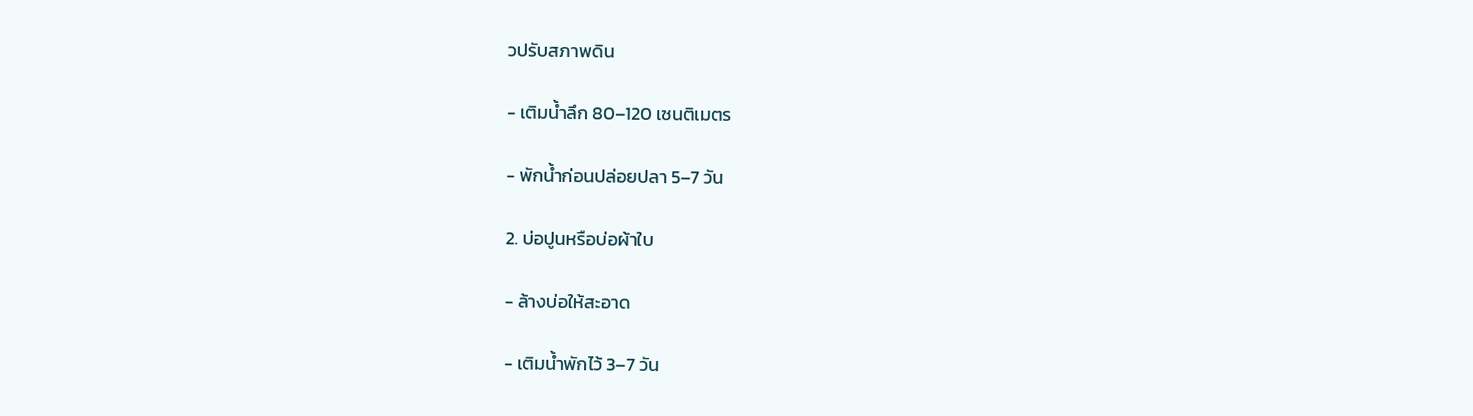วปรับสภาพดิน

- เติมน้ำลึก 80–120 เซนติเมตร

- พักน้ำก่อนปล่อยปลา 5–7 วัน

2. บ่อปูนหรือบ่อผ้าใบ

- ล้างบ่อให้สะอาด

- เติมน้ำพักไว้ 3–7 วัน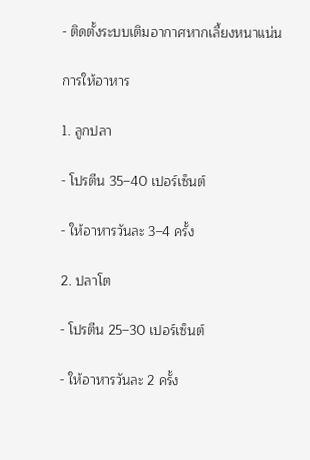- ติดตั้งระบบเติมอากาศหากเลี้ยงหนาแน่น

การให้อาหาร

1. ลูกปลา

- โปรตีน 35–40 เปอร์เซ็นต์

- ให้อาหารวันละ 3–4 ครั้ง

2. ปลาโต

- โปรตีน 25–30 เปอร์เซ็นต์

- ให้อาหารวันละ 2 ครั้ง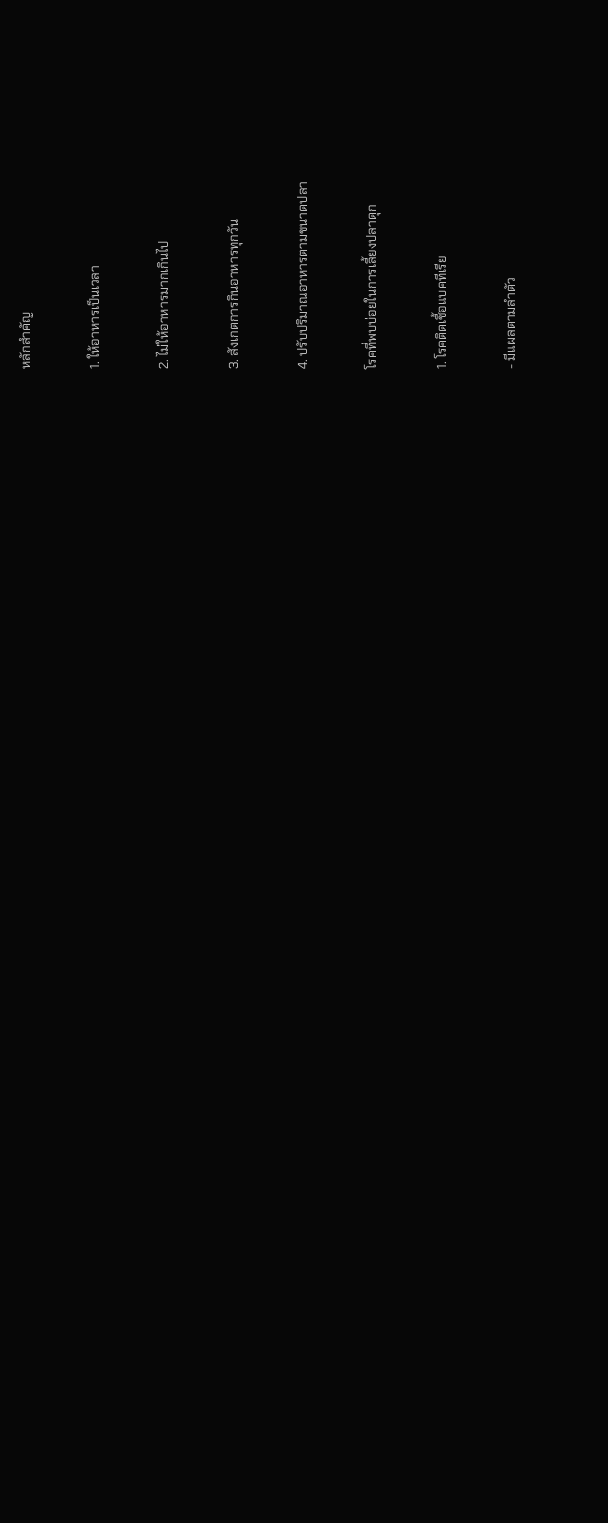หลักสำคัญ

1. ให้อาหารเป็นเวลา

2. ไม่ให้อาหารมากเกินไป

3. สังเกตการกินอาหารทุกวัน

4. ปรับปริมาณอาหารตามขนาดปลา

โรคที่พบบ่อยในการเลี้ยงปลาดุก

1. โรคติดเชื้อแบคทีเรีย

- มีแผลตามลำตัว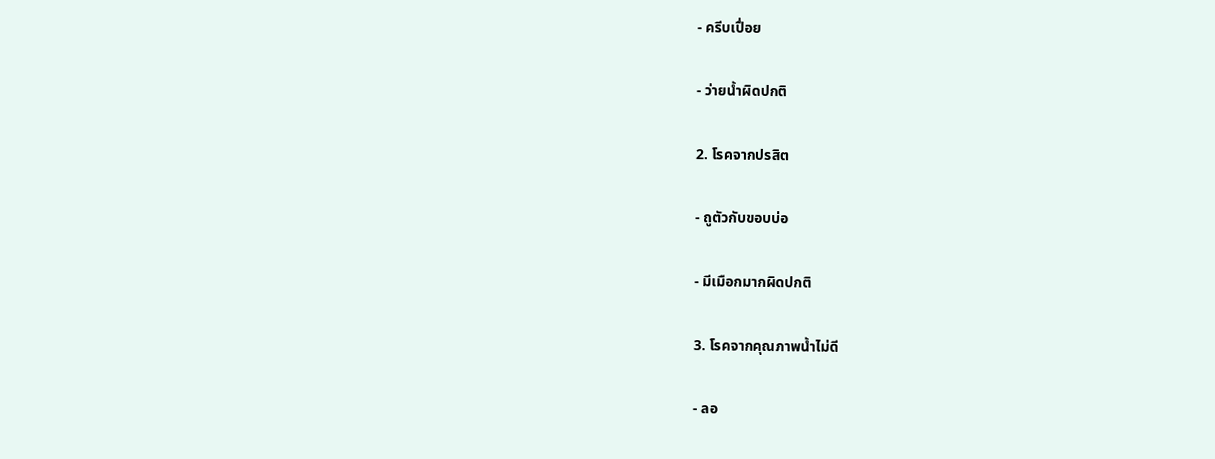- ครีบเปื่อย

- ว่ายน้ำผิดปกติ

2. โรคจากปรสิต

- ถูตัวกับขอบบ่อ

- มีเมือกมากผิดปกติ

3. โรคจากคุณภาพน้ำไม่ดี

- ลอ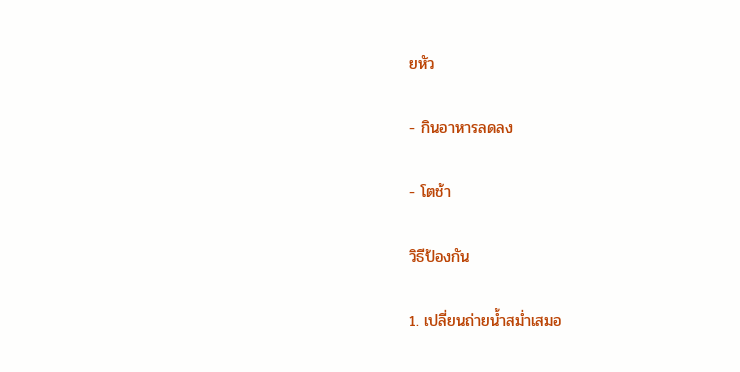ยหัว

- กินอาหารลดลง

- โตช้า

วิธีป้องกัน

1. เปลี่ยนถ่ายน้ำสม่ำเสมอ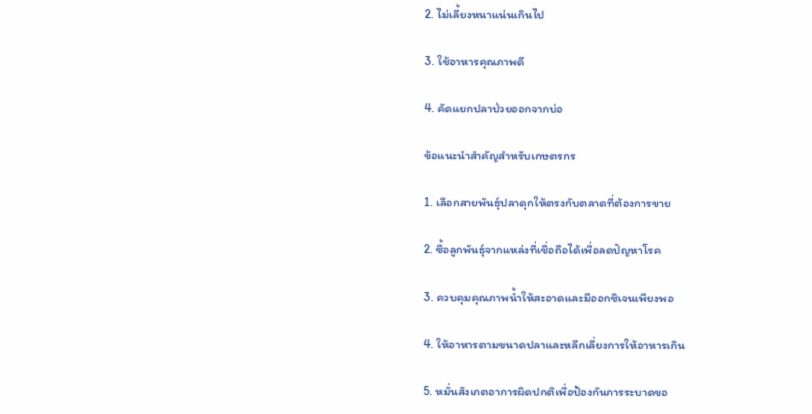2. ไม่เลี้ยงหนาแน่นเกินไป

3. ใช้อาหารคุณภาพดี

4. คัดแยกปลาป่วยออกจากบ่อ

ข้อแนะนำสำคัญสำหรับเกษตรกร

1. เลือกสายพันธุ์ปลาดุกให้ตรงกับตลาดที่ต้องการขาย

2. ซื้อลูกพันธุ์จากแหล่งที่เชื่อถือได้เพื่อลดปัญหาโรค

3. ควบคุมคุณภาพน้ำให้สะอาดและมีออกซิเจนเพียงพอ

4. ให้อาหารตามขนาดปลาและหลีกเลี่ยงการให้อาหารเกิน

5. หมั่นสังเกตอาการผิดปกติเพื่อป้องกันการระบาดขอ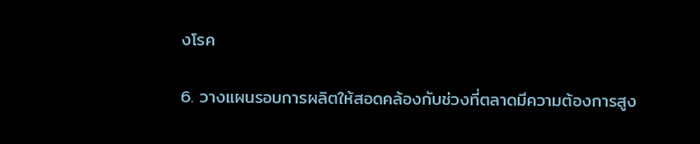งโรค

6. วางแผนรอบการผลิตให้สอดคล้องกับช่วงที่ตลาดมีความต้องการสูง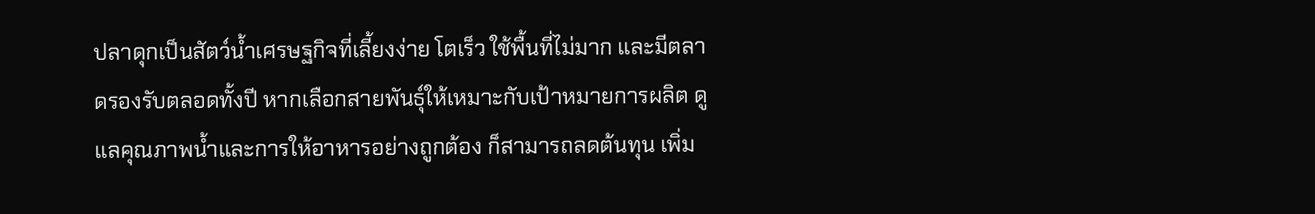ปลาดุกเป็นสัตว์น้ำเศรษฐกิจที่เลี้ยงง่าย โตเร็ว ใช้พื้นที่ไม่มาก และมีตลาดรองรับตลอดทั้งปี หากเลือกสายพันธุ์ให้เหมาะกับเป้าหมายการผลิต ดูแลคุณภาพน้ำและการให้อาหารอย่างถูกต้อง ก็สามารถลดต้นทุน เพิ่ม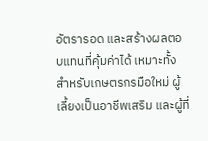อัตรารอด และสร้างผลตอบแทนที่คุ้มค่าได้ เหมาะทั้งสำหรับเกษตรกรมือใหม่ ผู้เลี้ยงเป็นอาชีพเสริม และผู้ที่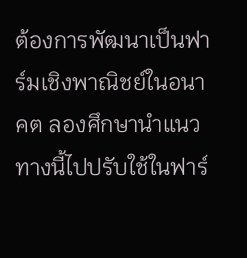ต้องการพัฒนาเป็นฟาร์มเชิงพาณิชย์ในอนาคต ลองศึกษานำแนวทางนี้ไปปรับใช้ในฟาร์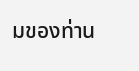มของท่าน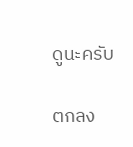ดูนะครับ

ตกลง